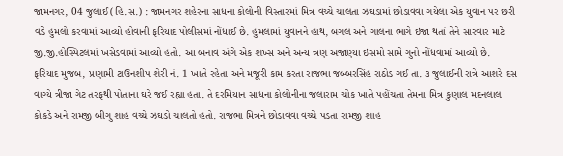જામનગર, 04 જુલાઈ (હિ.સ.) : જામનગર શહેરના સાધના કોલોની વિસ્તારમાં મિત્ર વચ્ચે ચાલતા ઝઘડામાં છોડાવવા ગયેલા એક યુવાન પર છરી વડે હુમલો કરવામાં આવ્યો હોવાની ફરિયાદ પોલીસમાં નોંધાઈ છે. હુમલામાં યુવાનને હાથ, બગલ અને ગાલના ભાગે ઇજા થતાં તેને સારવાર માટે જી.જી.હોસ્પિટલમાં ખસેડવામાં આવ્યો હતો. આ બનાવ અંગે એક શખ્સ અને અન્ય ત્રણ અજાણ્યા ઇસમો સામે ગુનો નોંધવામાં આવ્યો છે.
ફરિયાદ મુજબ, પ્રણામી ટાઉનશીપ શેરી નં. 1 ખાતે રહેતા અને મજૂરી કામ કરતા રાજભા જબ્બરસિંહ રાઠોડ ગઈ તા. ૩ જુલાઈની રાત્રે આશરે દસ વાગ્યે ત્રીજા ગેટ તરફથી પોતાના ઘરે જઈ રહ્યા હતા. તે દરમિયાન સાધના કોલોનીના જલારામ ચોક ખાતે પહોંચતા તેમના મિત્ર કુણાલ મદનલાલ કોકડે અને રામજી બીગુ શાહ વચ્ચે ઝઘડો ચાલતો હતો. રાજભા મિત્રને છોડાવવા વચ્ચે પડતા રામજી શાહ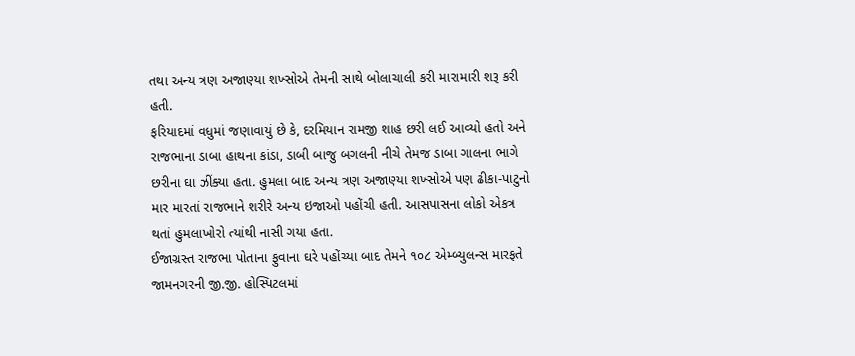તથા અન્ય ત્રણ અજાણ્યા શખ્સોએ તેમની સાથે બોલાચાલી કરી મારામારી શરૂ કરી હતી.
ફરિયાદમાં વધુમાં જણાવાયું છે કે, દરમિયાન રામજી શાહ છરી લઈ આવ્યો હતો અને રાજભાના ડાબા હાથના કાંડા, ડાબી બાજુ બગલની નીચે તેમજ ડાબા ગાલના ભાગે છરીના ઘા ઝીંક્યા હતા. હુમલા બાદ અન્ય ત્રણ અજાણ્યા શખ્સોએ પણ ઢીકા-પાટુનો માર મારતાં રાજભાને શરીરે અન્ય ઇજાઓ પહોંચી હતી. આસપાસના લોકો એકત્ર થતાં હુમલાખોરો ત્યાંથી નાસી ગયા હતા.
ઈજાગ્રસ્ત રાજભા પોતાના ફુવાના ઘરે પહોંચ્યા બાદ તેમને ૧૦૮ એમ્બ્યુલન્સ મારફતે જામનગરની જી.જી. હોસ્પિટલમાં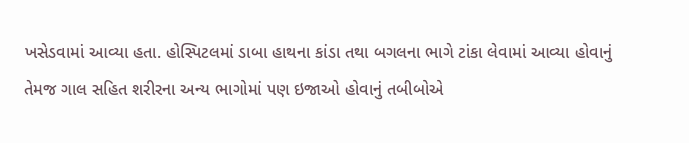ખસેડવામાં આવ્યા હતા. હોસ્પિટલમાં ડાબા હાથના કાંડા તથા બગલના ભાગે ટાંકા લેવામાં આવ્યા હોવાનું તેમજ ગાલ સહિત શરીરના અન્ય ભાગોમાં પણ ઇજાઓ હોવાનું તબીબોએ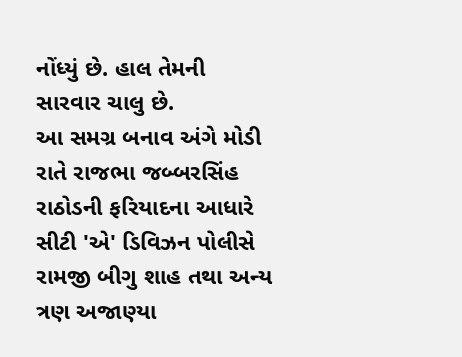નોંધ્યું છે. હાલ તેમની સારવાર ચાલુ છે.
આ સમગ્ર બનાવ અંગે મોડી રાતે રાજભા જબ્બરસિંહ રાઠોડની ફરિયાદના આધારે સીટી 'એ' ડિવિઝન પોલીસે રામજી બીગુ શાહ તથા અન્ય ત્રણ અજાણ્યા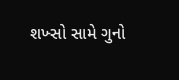શખ્સો સામે ગુનો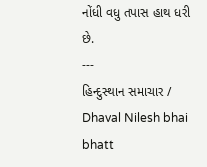નોંધી વધુ તપાસ હાથ ધરી છે.
---
હિન્દુસ્થાન સમાચાર / Dhaval Nilesh bhai bhatt